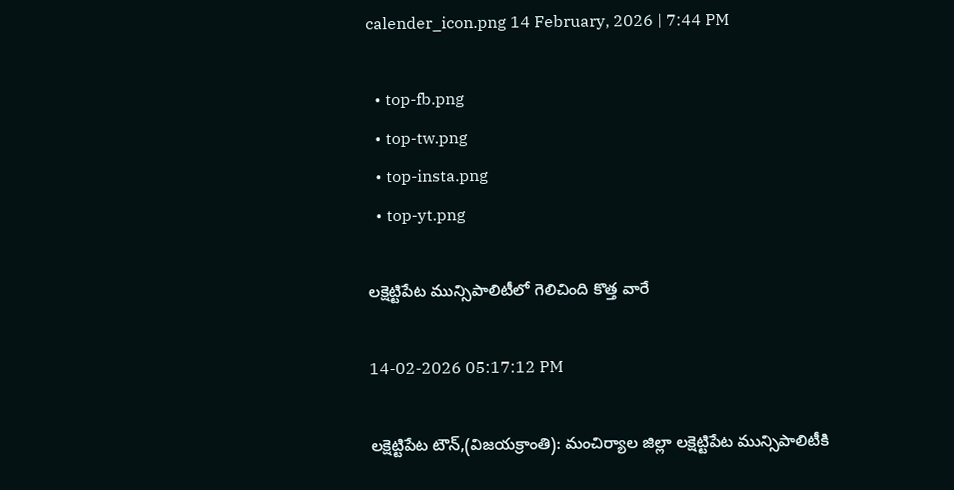calender_icon.png 14 February, 2026 | 7:44 PM

  • top-fb.png
  • top-tw.png
  • top-insta.png
  • top-yt.png

లక్షెట్టిపేట మున్సిపాలిటీలో గెలిచింది కొత్త వారే

14-02-2026 05:17:12 PM

లక్షెట్టిపేట టౌన్,(విజయక్రాంతి): మంచిర్యాల జిల్లా లక్షెట్టిపేట మున్సిపాలిటీకి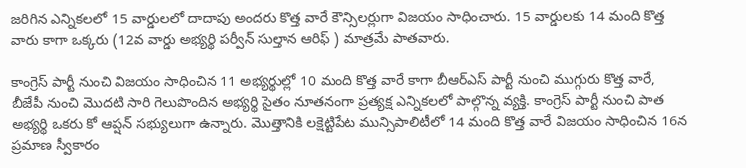జరిగిన ఎన్నికలలో 15 వార్డులలో దాదాపు అందరు కొత్త వారే కౌన్సిలర్లుగా విజయం సాధించారు. 15 వార్డులకు 14 మంది కొత్త వారు కాగా ఒక్కరు (12వ వార్డు అభ్యర్థి పర్వీన్ సుల్తాన ఆరిఫ్ ) మాత్రమే పాతవారు.

కాంగ్రెస్ పార్టీ నుంచి విజయం సాధించిన 11 అభ్యర్థుల్లో 10 మంది కొత్త వారే కాగా బీఆర్ఎస్ పార్టీ నుంచి ముగ్గురు కొత్త వారే, బీజేపీ నుంచి మొదటి సారి గెలుపొందిన అభ్యర్థి సైతం నూతనంగా ప్రత్యక్ష ఎన్నికలలో పాల్గొన్న వ్యక్తి. కాంగ్రెస్ పార్టీ నుంచి పాత అభ్యర్థి ఒకరు కో ఆప్షన్ సభ్యులుగా ఉన్నారు. మొత్తానికి లక్షెట్టిపేట మున్సిపాలిటీలో 14 మంది కొత్త వారే విజయం సాధించిన 16న ప్రమాణ స్వీకారం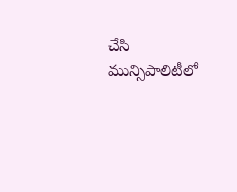చేసి మున్సిపాలిటీలో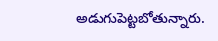అడుగుపెట్టబోతున్నారు.